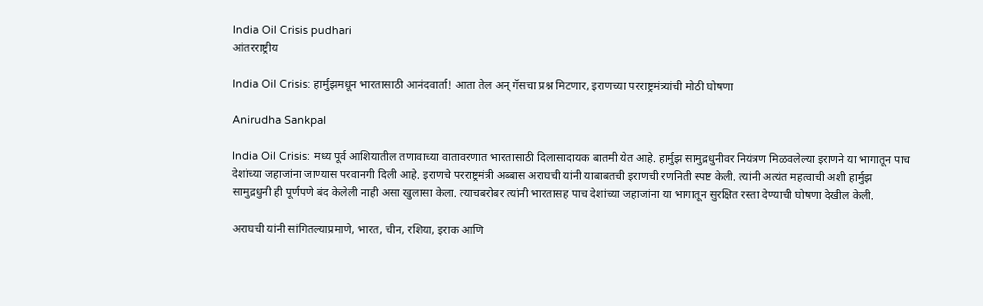India Oil Crisis pudhari
आंतरराष्ट्रीय

India Oil Crisis: हार्मुझमधून भारतासाठी आनंदवार्ता! आता तेल अन् गॅसचा प्रश्न मिटणार, इराणच्या परराष्ट्रमंत्र्यांची मोठी घोषणा

Anirudha Sankpal

India Oil Crisis: मध्य पूर्व आशियातील तणावाच्या वातावरणात भारतासाठी दिलासादायक बातमी येत आहे. हार्मुझ सामुद्रधुनीवर नियंत्रण मिळवलेल्या इराणने या भागातून पाच देशांच्या जहाजांना जाण्यास परवानगी दिली आहे. इराणचे परराष्ट्रमंत्री अब्बास अराघची यांनी याबाबतची इराणची रणनिती स्पष्ट केली. त्यांनी अत्यंत महत्वाची अशी हार्मुझ सामुद्रधुनी ही पूर्णपणे बंद केलेली नाही असा खुलासा केला. त्याचबरोबर त्यांनी भारतासह पाच देशांच्या जहाजांना या भागातून सुरक्षित रस्ता देण्याची घोषणा देखील केली.

अराघची यांनी सांगितल्याप्रमाणे, भारत, चीन, रशिया, इराक आणि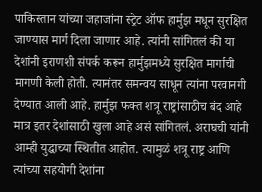पाकिस्तान यांच्या जहाजांना स्ट्रेट ऑफ हार्मुझ मधून सुरक्षित जाण्यास मार्ग दिला जाणार आहे. त्यांनी सांगितलं की या देशांनी इराणशी संपर्क करून हार्मुझमध्ये सुरक्षित मार्गाची मागणी केली होती. त्यानंतर समन्वय साधून त्यांना परवानगी देण्यात आली आहे. हार्मुझ फक्त शत्रू राष्ट्रांसाठीच बंद आहे मात्र इतर देशांसाठी खुला आहे असं सांगितलं. अराघची यांनी आम्ही युद्धाच्या स्थितीत आहोत. त्यामुळं शत्रू राष्ट्र आणि त्यांच्या सहयोगी देशांना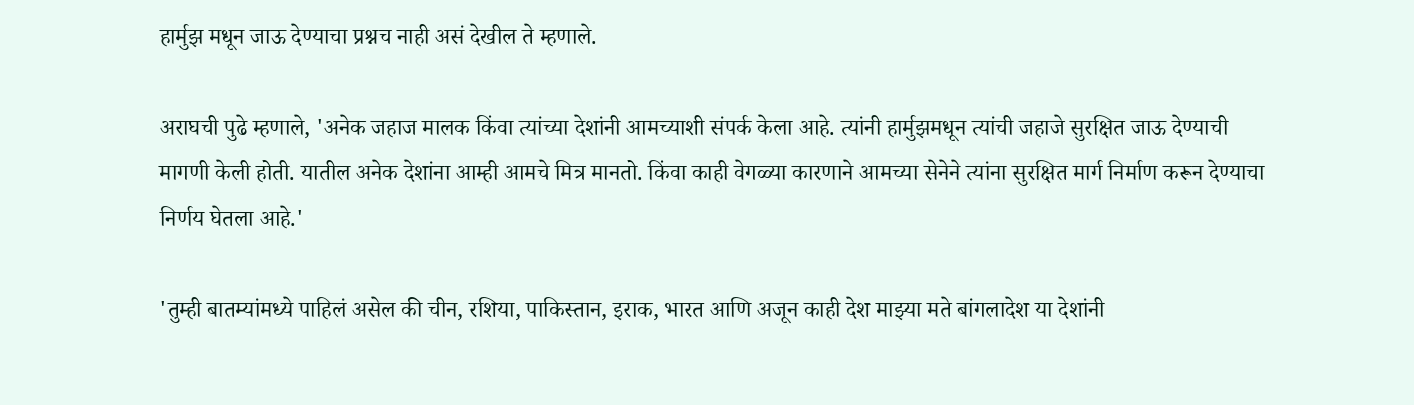हार्मुझ मधून जाऊ देण्याचा प्रश्नच नाही असं देखील ते म्हणाले.

अराघची पुढे म्हणाले, 'अनेक जहाज मालक किंवा त्यांच्या देशांनी आमच्याशी संपर्क केला आहे. त्यांनी हार्मुझमधून त्यांची जहाजे सुरक्षित जाऊ देण्याची मागणी केली होती. यातील अनेक देशांना आम्ही आमचे मित्र मानतो. किंवा काही वेगळ्या कारणाने आमच्या सेनेने त्यांना सुरक्षित मार्ग निर्माण करून देण्याचा निर्णय घेतला आहे.'

'तुम्ही बातम्यांमध्ये पाहिलं असेल की चीन, रशिया, पाकिस्तान, इराक, भारत आणि अजून काही देश माझ्या मते बांगलादेश या देशांनी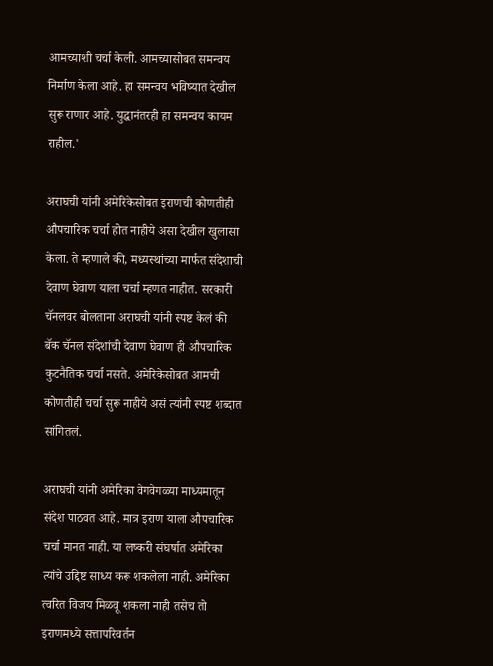आमच्याशी चर्चा केली. आमच्यासोबत समन्वय निर्माण केला आहे. हा समन्वय भविष्यात देखील सुरू राणार आहे. युद्धानंतरही हा समन्वय कायम राहील.'

अराघची यांनी अमेरिकेसोबत इराणची कोणतीही औपचारिक चर्चा होत नाहीये असा देखील खुलासा केला. ते म्हणाले की, मध्यस्थांच्या मार्फत संदेशाची देवाण घेवाण याला चर्चा म्हणत नाहीत. सरकारी चॅनलवर बोलताना अराघची यांनी स्पष्ट केलं की बॅक चॅनल संदेशांची देवाण घेवाण ही औपचारिक कुटनैतिक चर्चा नसते. अमेरिकेसोबत आमची कोणतीही चर्चा सुरू नाहीये असं त्यांनी स्पष्ट शब्दात सांगितलं.

अराघची यांनी अमेरिका वेगवेगळ्या माध्यमातून संदेश पाठवत आहे. मात्र इराण याला औपचारिक चर्चा मानत नाही. या लष्करी संघर्षात अमेरिका त्यांचे उद्दिष्ट साध्य करू शकलेला नाही. अमेरिका त्वरित विजय मिळवू शकला नाही तसेच तो इराणमध्ये सत्तापरिवर्तन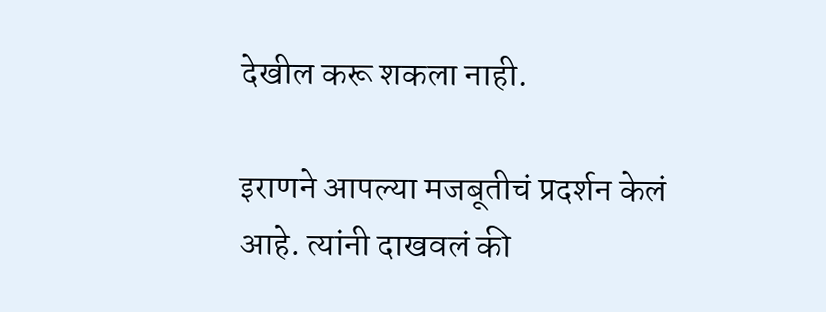देखील करू शकला नाही.

इराणने आपल्या मजबूतीचं प्रदर्शन केलं आहे. त्यांनी दाखवलं की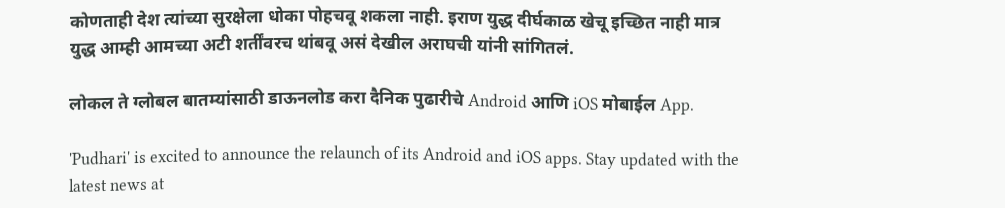कोणताही देश त्यांच्या सुरक्षेला धोका पोहचवू शकला नाही. इराण युद्ध दीर्घकाळ खेचू इच्छित नाही मात्र युद्ध आम्ही आमच्या अटी शर्तींवरच थांबवू असं देखील अराघची यांनी सांगितलं.

लोकल ते ग्लोबल बातम्यांसाठी डाऊनलोड करा दैनिक पुढारीचे Android आणि iOS मोबाईल App.

'Pudhari' is excited to announce the relaunch of its Android and iOS apps. Stay updated with the latest news at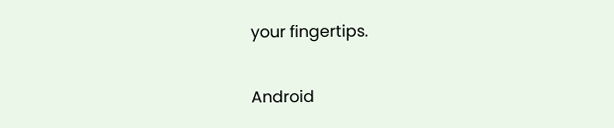your fingertips.

Android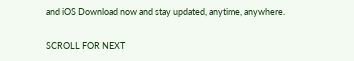and iOS Download now and stay updated, anytime, anywhere.

SCROLL FOR NEXT